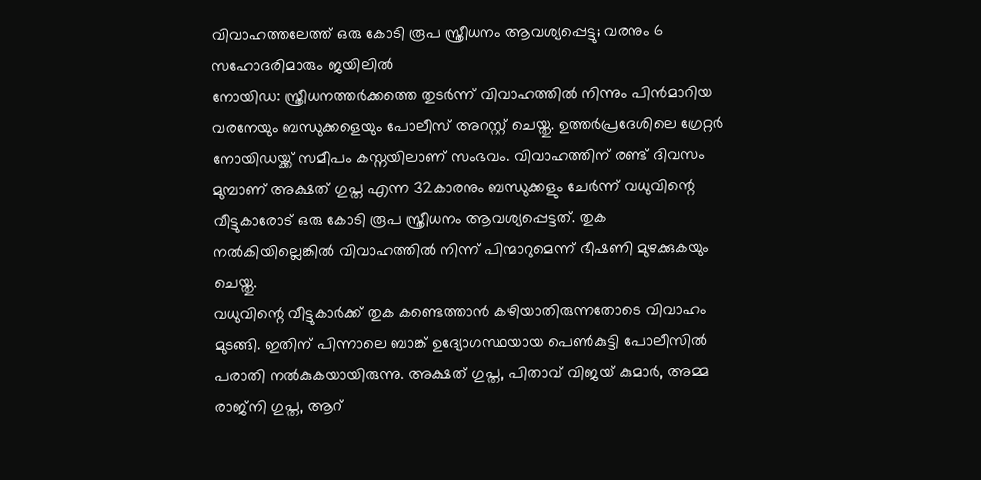വിവാഹത്തലേത്ത് ഒരു കോടി രൂപ സ്ത്രീധനം ആവശ്യപ്പെട്ടു; വരനും 6 സഹോദരിമാരും ജയിലിൽ
നോയിഡ: സ്ത്രീധനത്തർക്കത്തെ തുടർന്ന് വിവാഹത്തിൽ നിന്നും പിൻമാറിയ വരനേയും ബന്ധുക്കളെയും പോലീസ് അറസ്റ്റ് ചെയ്തു. ഉത്തർപ്രദേശിലെ ഗ്രേറ്റർ നോയിഡയ്ക്ക് സമീപം കസ്നയിലാണ് സംഭവം. വിവാഹത്തിന് രണ്ട് ദിവസം മുമ്പാണ് അക്ഷത് ഗുപ്ത എന്ന 32കാരനും ബന്ധുക്കളും ചേർന്ന് വധുവിന്റെ വീട്ടുകാരോട് ഒരു കോടി രൂപ സ്ത്രീധനം ആവശ്യപ്പെട്ടത്. തുക നൽകിയില്ലെങ്കിൽ വിവാഹത്തിൽ നിന്ന് പിന്മാറുമെന്ന് ഭീഷണി മുഴക്കുകയും ചെയ്തു.
വധുവിന്റെ വീട്ടുകാർക്ക് തുക കണ്ടെത്താൻ കഴിയാതിരുന്നതോടെ വിവാഹം മുടങ്ങി. ഇതിന് പിന്നാലെ ബാങ്ക് ഉദ്യോഗസ്ഥയായ പെൺകുട്ടി പോലീസിൽ പരാതി നൽകുകയായിരുന്നു. അക്ഷത് ഗുപ്ത, പിതാവ് വിജയ് കുമാർ, അമ്മ രാജ്നി ഗുപ്ത, ആറ്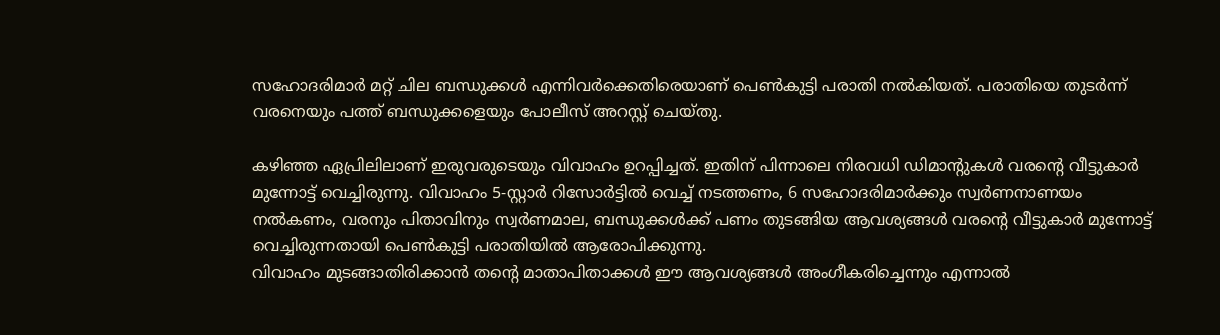സഹോദരിമാർ മറ്റ് ചില ബന്ധുക്കൾ എന്നിവർക്കെതിരെയാണ് പെൺകുട്ടി പരാതി നൽകിയത്. പരാതിയെ തുടർന്ന് വരനെയും പത്ത് ബന്ധുക്കളെയും പോലീസ് അറസ്റ്റ് ചെയ്തു.

കഴിഞ്ഞ ഏപ്രിലിലാണ് ഇരുവരുടെയും വിവാഹം ഉറപ്പിച്ചത്. ഇതിന് പിന്നാലെ നിരവധി ഡിമാന്റുകൾ വരന്റെ വീട്ടുകാർ മുന്നോട്ട് വെച്ചിരുന്നു. വിവാഹം 5-സ്റ്റാർ റിസോർട്ടിൽ വെച്ച് നടത്തണം, 6 സഹോദരിമാർക്കും സ്വർണനാണയം നൽകണം, വരനും പിതാവിനും സ്വർണമാല, ബന്ധുക്കൾക്ക് പണം തുടങ്ങിയ ആവശ്യങ്ങൾ വരന്റെ വീട്ടുകാർ മുന്നോട്ട് വെച്ചിരുന്നതായി പെൺകുട്ടി പരാതിയിൽ ആരോപിക്കുന്നു.
വിവാഹം മുടങ്ങാതിരിക്കാൻ തന്റെ മാതാപിതാക്കൾ ഈ ആവശ്യങ്ങൾ അംഗീകരിച്ചെന്നും എന്നാൽ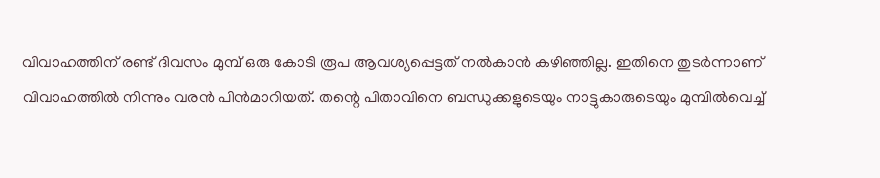വിവാഹത്തിന് രണ്ട് ദിവസം മുമ്പ് ഒരു കോടി രൂപ ആവശ്യപ്പെട്ടത് നൽകാൻ കഴിഞ്ഞില്ല. ഇതിനെ തുടർന്നാണ് വിവാഹത്തിൽ നിന്നും വരൻ പിൻമാറിയത്. തന്റെ പിതാവിനെ ബന്ധുക്കളുടെയും നാട്ടുകാരുടെയും മുമ്പിൽവെച്ച്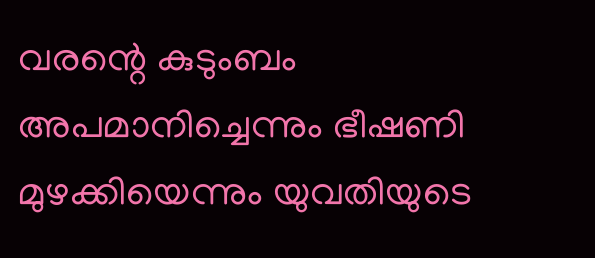വരന്റെ കുടുംബം അപമാനിച്ചെന്നും ഭീഷണി മുഴക്കിയെന്നും യുവതിയുടെ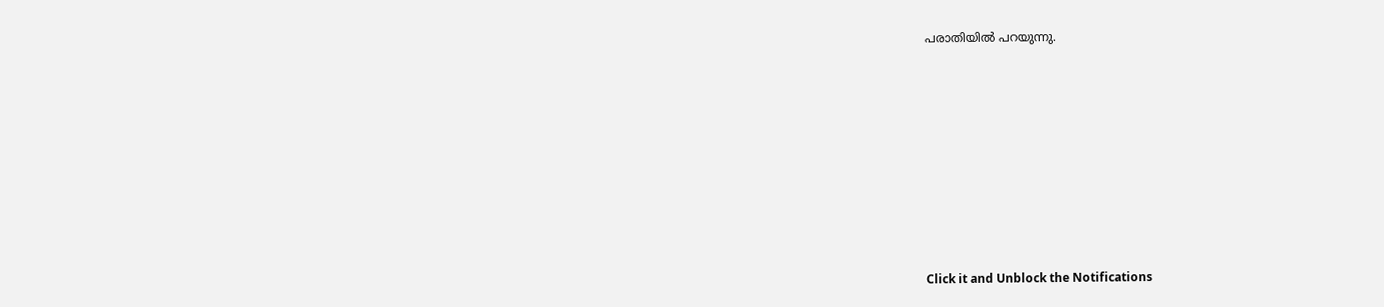പരാതിയിൽ പറയുന്നു.












Click it and Unblock the Notifications